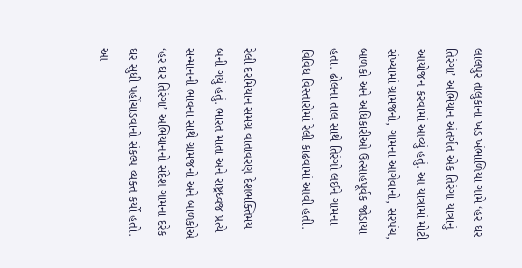લાલપુર તાલુકાના ખડ ખંભાળિયા ગામે ‘હર ઘર તિરંગા’ અભિયાન અંતર્ગત એક તિરંગા યાત્રાનું આયોજન કરવામાં આવ્યું હતું. આ યાત્રામાં મોટી સંખ્યામાં ગ્રામજનો, ગામના આગેવાનો, સરપંચ, બાળકો અને અધિકારીઓ ઉત્સાહપૂર્વક જોડાયા હતા. ઢોલના તાલ સાથે તિરંગો લઈને ગામના વિવિધ વિસ્તારોમાં રેલી કાઢવામાં આવી હતી.

રેલી દરમિયાન સમગ્ર વાતાવરણ દેશભક્તિમય બની ગયું હતું. ભારત માતા અને રાષ્ટ્રધ્વજ પ્રત્યે સન્માનની ભાવના સાથે ગ્રામજનો અને બાળકોએ ‘હર ઘર તિરંગા’ અભિયાનનો સંદેશ ગામના દરેક ઘર સુધી પહોંચાડવાનો સંકલ્પ વ્યક્ત કર્યો હતો. આ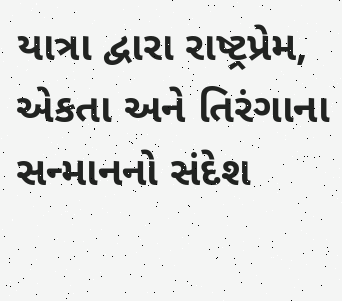યાત્રા દ્વારા રાષ્ટ્રપ્રેમ, એકતા અને તિરંગાના સન્માનનો સંદેશ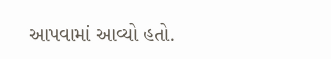આપવામાં આવ્યો હતો.